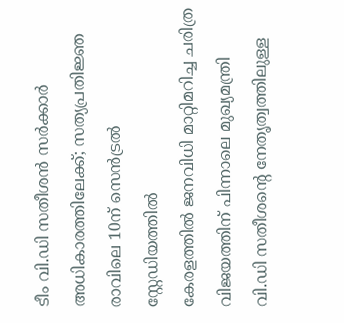ടീം വി.ഡി സതീശൻ സർക്കാർ അധികാരത്തിലേക്ക്; സത്യപ്രതിജ്ഞ രാവിലെ 10ന് സെൻട്രൽ സ്റ്റേഡിയത്തിൽ
കേരളത്തിൽ ജനവിധി മാറ്റിമറിച്ച ചരിത്ര വിജയത്തിന് പിന്നാലെ മുഖ്യമന്ത്രി വി.ഡി സതീശൻ്റെ നേതൃത്വത്തിലുള്ള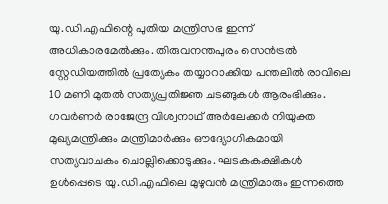യു.ഡി.എഫിന്റെ പുതിയ മന്ത്രിസഭ ഇന്ന് അധികാരമേൽക്കും. തിരുവനന്തപുരം സെൻട്രൽ സ്റ്റേഡിയത്തിൽ പ്രത്യേകം തയ്യാറാക്കിയ പന്തലിൽ രാവിലെ 10 മണി മുതൽ സത്യപ്രതിജ്ഞ ചടങ്ങുകൾ ആരംഭിക്കും. ഗവർണർ രാജേന്ദ്ര വിശ്വനാഥ് അർലേക്കർ നിയുക്ത മുഖ്യമന്ത്രിക്കും മന്ത്രിമാർക്കും ഔദ്യോഗികമായി സത്യവാചകം ചൊല്ലിക്കൊടുക്കും. ഘടകകക്ഷികൾ ഉൾപ്പെടെ യു.ഡി.എഫിലെ മുഴുവൻ മന്ത്രിമാരും ഇന്നത്തെ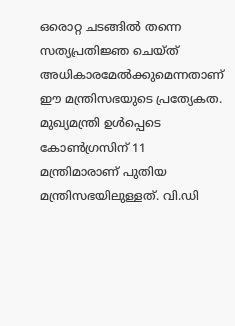ഒരൊറ്റ ചടങ്ങിൽ തന്നെ സത്യപ്രതിജ്ഞ ചെയ്ത് അധികാരമേൽക്കുമെന്നതാണ് ഈ മന്ത്രിസഭയുടെ പ്രത്യേകത.
മുഖ്യമന്ത്രി ഉൾപ്പെടെ കോൺഗ്രസിന് 11 മന്ത്രിമാരാണ് പുതിയ മന്ത്രിസഭയിലുള്ളത്. വി.ഡി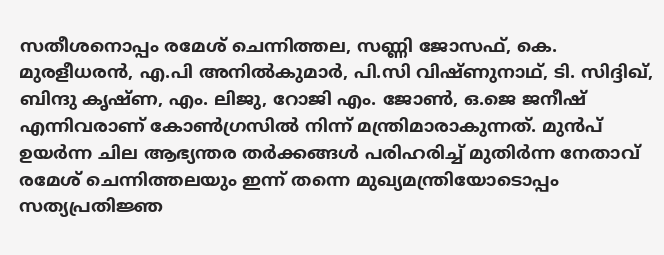സതീശനൊപ്പം രമേശ് ചെന്നിത്തല, സണ്ണി ജോസഫ്, കെ. മുരളീധരൻ, എ.പി അനിൽകുമാർ, പി.സി വിഷ്ണുനാഥ്, ടി. സിദ്ദിഖ്, ബിന്ദു കൃഷ്ണ, എം. ലിജു, റോജി എം. ജോൺ, ഒ.ജെ ജനീഷ് എന്നിവരാണ് കോൺഗ്രസിൽ നിന്ന് മന്ത്രിമാരാകുന്നത്. മുൻപ് ഉയർന്ന ചില ആഭ്യന്തര തർക്കങ്ങൾ പരിഹരിച്ച് മുതിർന്ന നേതാവ് രമേശ് ചെന്നിത്തലയും ഇന്ന് തന്നെ മുഖ്യമന്ത്രിയോടൊപ്പം സത്യപ്രതിജ്ഞ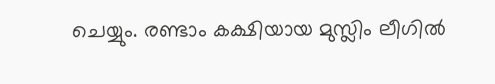ചെയ്യും. രണ്ടാം കക്ഷിയായ മുസ്ലിം ലീഗിൽ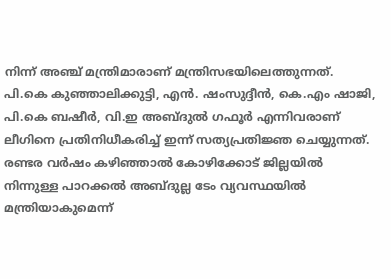നിന്ന് അഞ്ച് മന്ത്രിമാരാണ് മന്ത്രിസഭയിലെത്തുന്നത്. പി.കെ കുഞ്ഞാലിക്കുട്ടി, എൻ. ഷംസുദ്ദീൻ, കെ.എം ഷാജി, പി.കെ ബഷീർ, വി.ഇ അബ്ദുൽ ഗഫൂർ എന്നിവരാണ് ലീഗിനെ പ്രതിനിധീകരിച്ച് ഇന്ന് സത്യപ്രതിജ്ഞ ചെയ്യുന്നത്. രണ്ടര വർഷം കഴിഞ്ഞാൽ കോഴിക്കോട് ജില്ലയിൽ നിന്നുള്ള പാറക്കൽ അബ്ദുല്ല ടേം വ്യവസ്ഥയിൽ മന്ത്രിയാകുമെന്ന്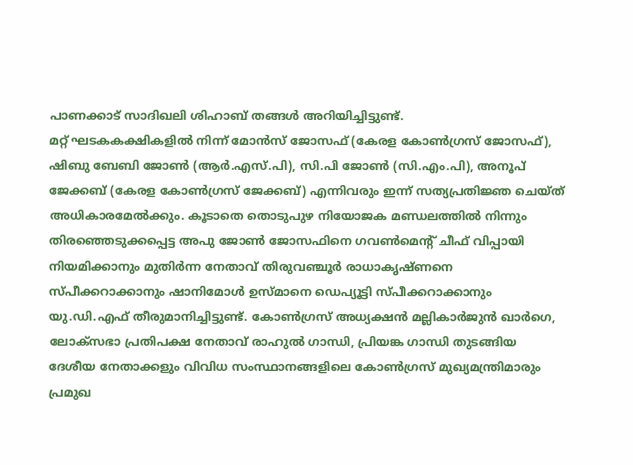പാണക്കാട് സാദിഖലി ശിഹാബ് തങ്ങൾ അറിയിച്ചിട്ടുണ്ട്.
മറ്റ് ഘടകകക്ഷികളിൽ നിന്ന് മോൻസ് ജോസഫ് (കേരള കോൺഗ്രസ് ജോസഫ്), ഷിബു ബേബി ജോൺ (ആർ.എസ്.പി), സി.പി ജോൺ (സി.എം.പി), അനൂപ് ജേക്കബ് (കേരള കോൺഗ്രസ് ജേക്കബ്) എന്നിവരും ഇന്ന് സത്യപ്രതിജ്ഞ ചെയ്ത് അധികാരമേൽക്കും. കൂടാതെ തൊടുപുഴ നിയോജക മണ്ഡലത്തിൽ നിന്നും തിരഞ്ഞെടുക്കപ്പെട്ട അപു ജോൺ ജോസഫിനെ ഗവൺമെൻ്റ് ചീഫ് വിപ്പായി നിയമിക്കാനും മുതിർന്ന നേതാവ് തിരുവഞ്ചൂർ രാധാകൃഷ്ണനെ സ്പീക്കറാക്കാനും ഷാനിമോൾ ഉസ്മാനെ ഡെപ്യൂട്ടി സ്പീക്കറാക്കാനും യു.ഡി.എഫ് തീരുമാനിച്ചിട്ടുണ്ട്. കോൺഗ്രസ് അധ്യക്ഷൻ മല്ലികാർജുൻ ഖാർഗെ, ലോക്സഭാ പ്രതിപക്ഷ നേതാവ് രാഹുൽ ഗാന്ധി, പ്രിയങ്ക ഗാന്ധി തുടങ്ങിയ ദേശീയ നേതാക്കളും വിവിധ സംസ്ഥാനങ്ങളിലെ കോൺഗ്രസ് മുഖ്യമന്ത്രിമാരും പ്രമുഖ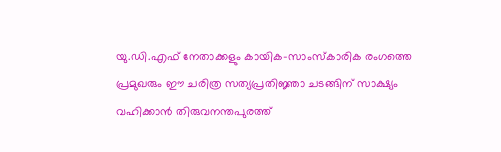യു.ഡി.എഫ് നേതാക്കളും കായിക-സാംസ്കാരിക രംഗത്തെ പ്രമുഖരും ഈ ചരിത്ര സത്യപ്രതിജ്ഞാ ചടങ്ങിന് സാക്ഷ്യം വഹിക്കാൻ തിരുവനന്തപുരത്ത്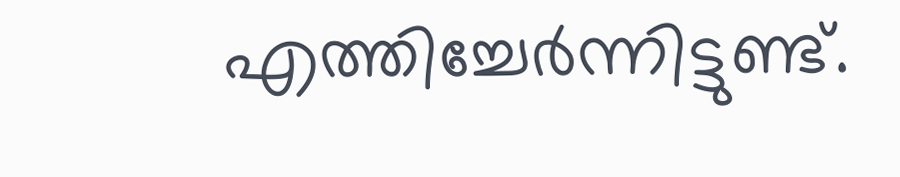എത്തിച്ചേർന്നിട്ടുണ്ട്.